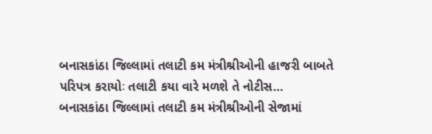બનાસકાંઠા જિલ્લામાં તલાટી કમ મંત્રીશ્રીઓની હાજરી બાબતે પરિપત્ર કરાયોઃ તલાટી કયા વારે મળશે તે નોટીસ…
બનાસકાંઠા જિલ્લામાં તલાટી કમ મંત્રીશ્રીઓની સેજામાં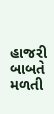હાજરી બાબતે મળતી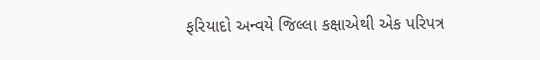ફરિયાદો અન્વયે જિલ્લા કક્ષાએથી એક પરિપત્ર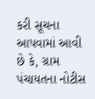કરી સૂચના આપવામાં આવી છે કે, ગ્રામ પંચાયતના નોટીસ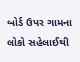બોર્ડ ઉપર ગામના લોકો સહેલાઈથી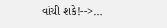વાંચી શકે!-->…